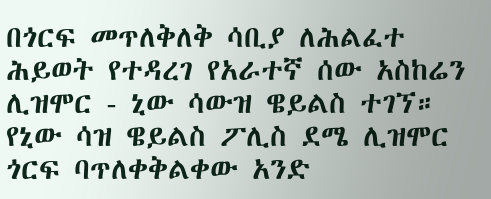በጎርፍ መጥለቅለቅ ሳቢያ ለሕልፈተ ሕይወት የተዳረገ የአራተኛ ሰው አስከሬን ሊዝሞር - ኒው ሳውዝ ዌይልስ ተገኘ።
የኒው ሳዝ ዌይልስ ፖሊስ ደሜ ሊዝሞር ጎርፍ ባጥለቀቅልቀው አንድ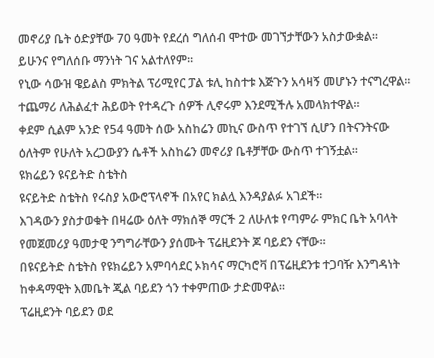መኖሪያ ቤት ዕድያቸው 70 ዓመት የደረሰ ግለሰብ ሞተው መገኘታቸውን አስታውቋል።
ይሁንና የግለሰቡ ማንነት ገና አልተለየም።
የኒው ሳውዝ ዌይልስ ምክትል ፕሪሚየር ፓል ቱሊ ከስተቱ እጅጉን አሳዛኝ መሆኑን ተናግረዋል። ተጨማሪ ለሕልፈተ ሕይወት የተዳረጉ ሰዎች ሊኖሩም እንደሚችሉ አመላክተዋል።
ቀደም ሲልም አንድ የ54 ዓመት ሰው አስከሬን መኪና ውስጥ የተገኘ ሲሆን በትናንትናው ዕለትም የሁለት አረጋውያን ሴቶች አስከሬን መኖሪያ ቤቶቻቸው ውስጥ ተገኝቷል።
ዩክሬይን ዩናይትድ ስቴትስ
ዩናይትድ ስቴትስ የሩስያ አውሮፕላኖች በአየር ክልሏ እንዳያልፉ አገደች።
እገዳውን ያስታወቁት በዛሬው ዕለት ማክሰኞ ማርች 2 ለሁለቱ የጣምራ ምክር ቤት አባላት የመጀመሪያ ዓመታዊ ንግግራቸውን ያሰሙት ፕሬዚደንት ጆ ባይደን ናቸው።
በዩናይትድ ስቴትስ የዩክሬይን አምባሳደር ኦክሳና ማርካሮቫ በፕሬዚደንቱ ተጋባዥ እንግዳነት ከቀዳማዊት እመቤት ጂል ባይደን ጎን ተቀምጠው ታድመዋል።
ፕሬዚደንት ባይደን ወደ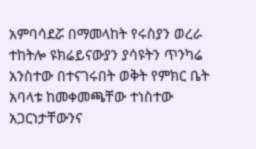አምባሳደሯ በማመላከት የሩስያን ወረራ ተከትሎ ዩክሬይናውያን ያሳዩትን ጥንካሬ አንስተው በተናገሩበት ወቅት የምክር ቤት አባላቱ ከመቀመጫቸው ተነስተው አጋርነታቸውንና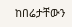ከበሬታቸውን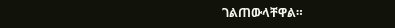ገልጠውላቸዋል።